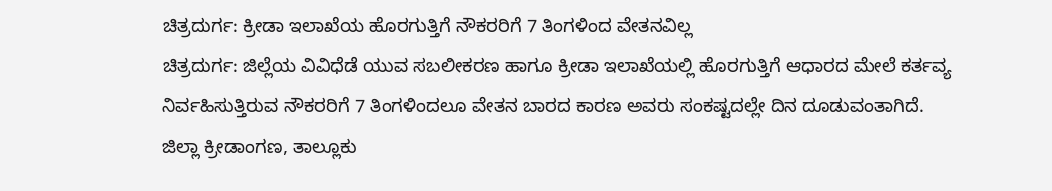ಚಿತ್ರದುರ್ಗ: ಕ್ರೀಡಾ ಇಲಾಖೆಯ ಹೊರಗುತ್ತಿಗೆ ನೌಕರರಿಗೆ 7 ತಿಂಗಳಿಂದ ವೇತನವಿಲ್ಲ
ಚಿತ್ರದುರ್ಗ: ಜಿಲ್ಲೆಯ ವಿವಿಧೆಡೆ ಯುವ ಸಬಲೀಕರಣ ಹಾಗೂ ಕ್ರೀಡಾ ಇಲಾಖೆಯಲ್ಲಿ ಹೊರಗುತ್ತಿಗೆ ಆಧಾರದ ಮೇಲೆ ಕರ್ತವ್ಯ ನಿರ್ವಹಿಸುತ್ತಿರುವ ನೌಕರರಿಗೆ 7 ತಿಂಗಳಿಂದಲೂ ವೇತನ ಬಾರದ ಕಾರಣ ಅವರು ಸಂಕಷ್ಟದಲ್ಲೇ ದಿನ ದೂಡುವಂತಾಗಿದೆ.
ಜಿಲ್ಲಾ ಕ್ರೀಡಾಂಗಣ, ತಾಲ್ಲೂಕು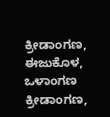ಕ್ರೀಡಾಂಗಣ, ಈಜುಕೊಳ, ಒಳಾಂಗಣ ಕ್ರೀಡಾಂಗಣ,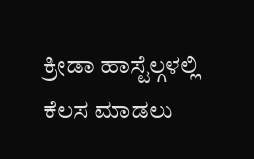ಕ್ರೀಡಾ ಹಾಸ್ಟೆಲ್ಗಳಲ್ಲಿ ಕೆಲಸ ಮಾಡಲು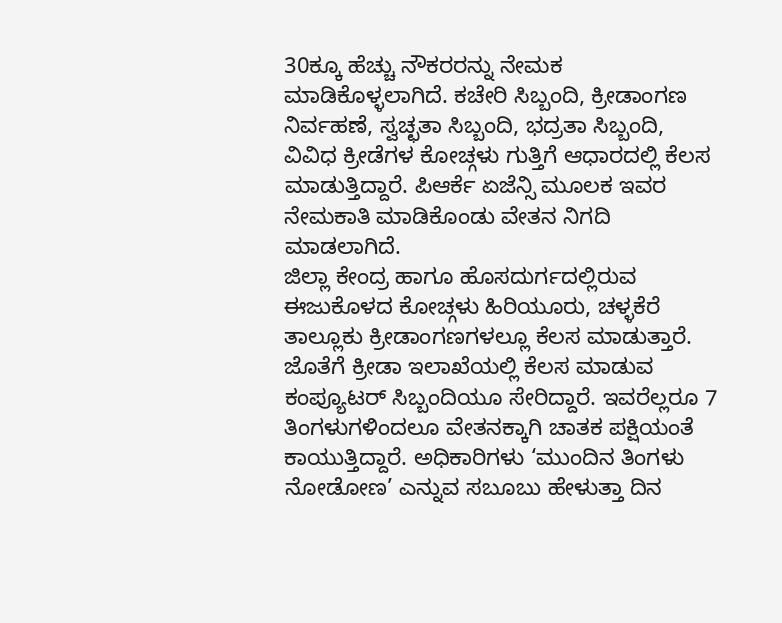30ಕ್ಕೂ ಹೆಚ್ಚು ನೌಕರರನ್ನು ನೇಮಕ ಮಾಡಿಕೊಳ್ಳಲಾಗಿದೆ. ಕಚೇರಿ ಸಿಬ್ಬಂದಿ, ಕ್ರೀಡಾಂಗಣ ನಿರ್ವಹಣೆ, ಸ್ವಚ್ಛತಾ ಸಿಬ್ಬಂದಿ, ಭದ್ರತಾ ಸಿಬ್ಬಂದಿ, ವಿವಿಧ ಕ್ರೀಡೆಗಳ ಕೋಚ್ಗಳು ಗುತ್ತಿಗೆ ಆಧಾರದಲ್ಲಿ ಕೆಲಸ ಮಾಡುತ್ತಿದ್ದಾರೆ. ಪಿಆರ್ಕೆ ಏಜೆನ್ಸಿ ಮೂಲಕ ಇವರ ನೇಮಕಾತಿ ಮಾಡಿಕೊಂಡು ವೇತನ ನಿಗದಿ ಮಾಡಲಾಗಿದೆ.
ಜಿಲ್ಲಾ ಕೇಂದ್ರ ಹಾಗೂ ಹೊಸದುರ್ಗದಲ್ಲಿರುವ ಈಜುಕೊಳದ ಕೋಚ್ಗಳು ಹಿರಿಯೂರು, ಚಳ್ಳಕೆರೆ ತಾಲ್ಲೂಕು ಕ್ರೀಡಾಂಗಣಗಳಲ್ಲೂ ಕೆಲಸ ಮಾಡುತ್ತಾರೆ. ಜೊತೆಗೆ ಕ್ರೀಡಾ ಇಲಾಖೆಯಲ್ಲಿ ಕೆಲಸ ಮಾಡುವ ಕಂಪ್ಯೂಟರ್ ಸಿಬ್ಬಂದಿಯೂ ಸೇರಿದ್ದಾರೆ. ಇವರೆಲ್ಲರೂ 7 ತಿಂಗಳುಗಳಿಂದಲೂ ವೇತನಕ್ಕಾಗಿ ಚಾತಕ ಪಕ್ಷಿಯಂತೆ ಕಾಯುತ್ತಿದ್ದಾರೆ. ಅಧಿಕಾರಿಗಳು ‘ಮುಂದಿನ ತಿಂಗಳು ನೋಡೋಣ’ ಎನ್ನುವ ಸಬೂಬು ಹೇಳುತ್ತಾ ದಿನ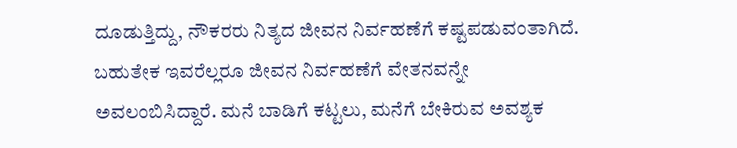ದೂಡುತ್ತಿದ್ದು, ನೌಕರರು ನಿತ್ಯದ ಜೀವನ ನಿರ್ವಹಣೆಗೆ ಕಷ್ಟಪಡುವಂತಾಗಿದೆ.
ಬಹುತೇಕ ಇವರೆಲ್ಲರೂ ಜೀವನ ನಿರ್ವಹಣೆಗೆ ವೇತನವನ್ನೇ ಅವಲಂಬಿಸಿದ್ದಾರೆ. ಮನೆ ಬಾಡಿಗೆ ಕಟ್ಟಲು, ಮನೆಗೆ ಬೇಕಿರುವ ಅವಶ್ಯಕ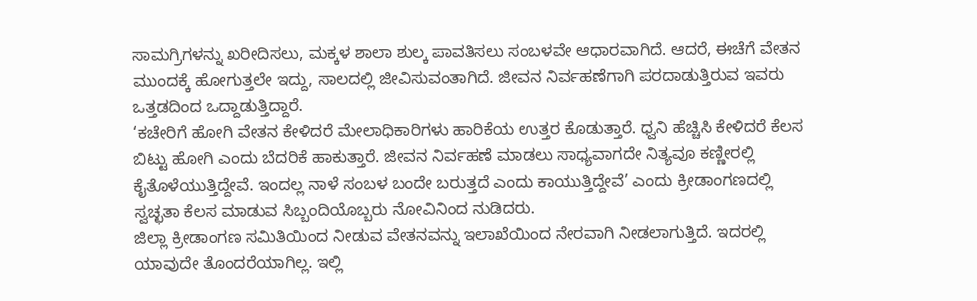ಸಾಮಗ್ರಿಗಳನ್ನು ಖರೀದಿಸಲು, ಮಕ್ಕಳ ಶಾಲಾ ಶುಲ್ಕ ಪಾವತಿಸಲು ಸಂಬಳವೇ ಆಧಾರವಾಗಿದೆ. ಆದರೆ, ಈಚೆಗೆ ವೇತನ ಮುಂದಕ್ಕೆ ಹೋಗುತ್ತಲೇ ಇದ್ದು, ಸಾಲದಲ್ಲಿ ಜೀವಿಸುವಂತಾಗಿದೆ. ಜೀವನ ನಿರ್ವಹಣೆಗಾಗಿ ಪರದಾಡುತ್ತಿರುವ ಇವರು ಒತ್ತಡದಿಂದ ಒದ್ದಾಡುತ್ತಿದ್ದಾರೆ.
‘ಕಚೇರಿಗೆ ಹೋಗಿ ವೇತನ ಕೇಳಿದರೆ ಮೇಲಾಧಿಕಾರಿಗಳು ಹಾರಿಕೆಯ ಉತ್ತರ ಕೊಡುತ್ತಾರೆ. ಧ್ವನಿ ಹೆಚ್ಚಿಸಿ ಕೇಳಿದರೆ ಕೆಲಸ ಬಿಟ್ಟು ಹೋಗಿ ಎಂದು ಬೆದರಿಕೆ ಹಾಕುತ್ತಾರೆ. ಜೀವನ ನಿರ್ವಹಣೆ ಮಾಡಲು ಸಾಧ್ಯವಾಗದೇ ನಿತ್ಯವೂ ಕಣ್ಣೀರಲ್ಲಿ ಕೈತೊಳೆಯುತ್ತಿದ್ದೇವೆ. ಇಂದಲ್ಲ ನಾಳೆ ಸಂಬಳ ಬಂದೇ ಬರುತ್ತದೆ ಎಂದು ಕಾಯುತ್ತಿದ್ದೇವೆ’ ಎಂದು ಕ್ರೀಡಾಂಗಣದಲ್ಲಿ ಸ್ವಚ್ಛತಾ ಕೆಲಸ ಮಾಡುವ ಸಿಬ್ಬಂದಿಯೊಬ್ಬರು ನೋವಿನಿಂದ ನುಡಿದರು.
ಜಿಲ್ಲಾ ಕ್ರೀಡಾಂಗಣ ಸಮಿತಿಯಿಂದ ನೀಡುವ ವೇತನವನ್ನು ಇಲಾಖೆಯಿಂದ ನೇರವಾಗಿ ನೀಡಲಾಗುತ್ತಿದೆ. ಇದರಲ್ಲಿ ಯಾವುದೇ ತೊಂದರೆಯಾಗಿಲ್ಲ. ಇಲ್ಲಿ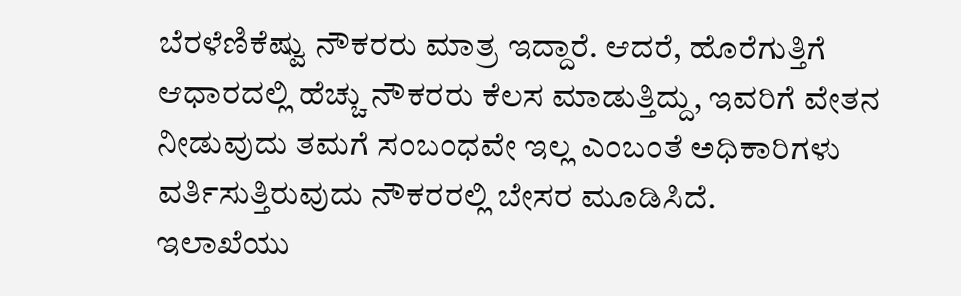ಬೆರಳೆಣಿಕೆಷ್ವು ನೌಕರರು ಮಾತ್ರ ಇದ್ದಾರೆ. ಆದರೆ, ಹೊರೆಗುತ್ತಿಗೆ ಆಧಾರದಲ್ಲಿ ಹೆಚ್ಚು ನೌಕರರು ಕೆಲಸ ಮಾಡುತ್ತಿದ್ದು, ಇವರಿಗೆ ವೇತನ ನೀಡುವುದು ತಮಗೆ ಸಂಬಂಧವೇ ಇಲ್ಲ ಎಂಬಂತೆ ಅಧಿಕಾರಿಗಳು ವರ್ತಿಸುತ್ತಿರುವುದು ನೌಕರರಲ್ಲಿ ಬೇಸರ ಮೂಡಿಸಿದೆ.
ಇಲಾಖೆಯು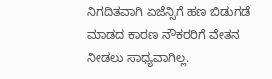ನಿಗದಿತವಾಗಿ ಏಜೆನ್ಸಿಗೆ ಹಣ ಬಿಡುಗಡೆ ಮಾಡದ ಕಾರಣ ನೌಕರರಿಗೆ ವೇತನ ನೀಡಲು ಸಾಧ್ಯವಾಗಿಲ್ಲ.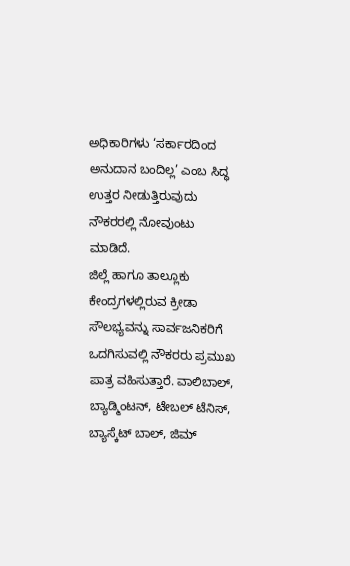ಅಧಿಕಾರಿಗಳು ‘ಸರ್ಕಾರದಿಂದ ಅನುದಾನ ಬಂದಿಲ್ಲ’ ಎಂಬ ಸಿದ್ಧ ಉತ್ತರ ನೀಡುತ್ತಿರುವುದು ನೌಕರರಲ್ಲಿ ನೋವುಂಟು ಮಾಡಿದೆ.
ಜಿಲ್ಲೆ ಹಾಗೂ ತಾಲ್ಲೂಕು ಕೇಂದ್ರಗಳಲ್ಲಿರುವ ಕ್ರೀಡಾ ಸೌಲಭ್ಯವನ್ನು ಸಾರ್ವಜನಿಕರಿಗೆ ಒದಗಿಸುವಲ್ಲಿ ನೌಕರರು ಪ್ರಮುಖ ಪಾತ್ರ ವಹಿಸುತ್ತಾರೆ. ವಾಲಿಬಾಲ್, ಬ್ಯಾಡ್ಮಿಂಟನ್, ಟೇಬಲ್ ಟೆನಿಸ್, ಬ್ಯಾಸ್ಕೆಟ್ ಬಾಲ್, ಜಿಮ್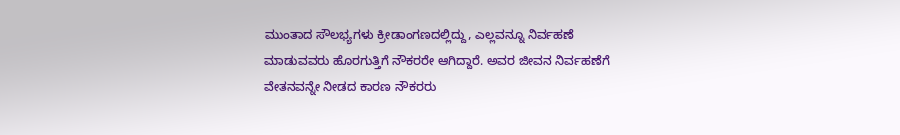ಮುಂತಾದ ಸೌಲಭ್ಯಗಳು ಕ್ರೀಡಾಂಗಣದಲ್ಲಿದ್ದು, ಎಲ್ಲವನ್ನೂ ನಿರ್ವಹಣೆ ಮಾಡುವವರು ಹೊರಗುತ್ತಿಗೆ ನೌಕರರೇ ಆಗಿದ್ದಾರೆ. ಅವರ ಜೀವನ ನಿರ್ವಹಣೆಗೆ ವೇತನವನ್ನೇ ನೀಡದ ಕಾರಣ ನೌಕರರು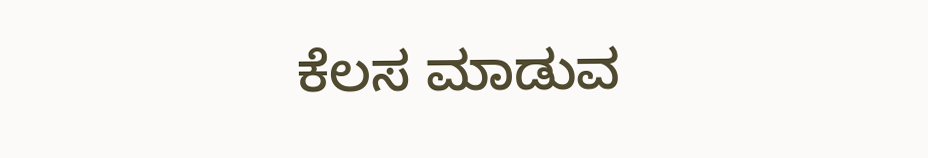ಕೆಲಸ ಮಾಡುವ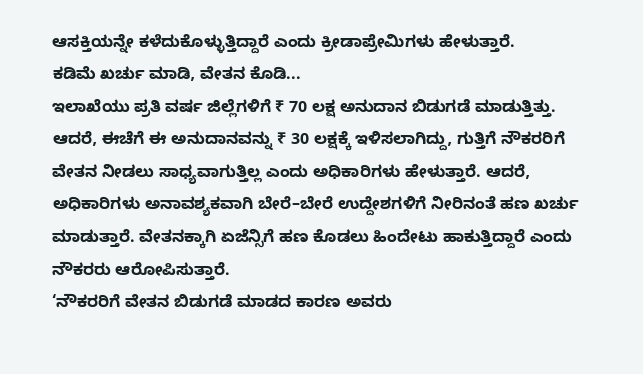ಆಸಕ್ತಿಯನ್ನೇ ಕಳೆದುಕೊಳ್ಳುತ್ತಿದ್ದಾರೆ ಎಂದು ಕ್ರೀಡಾಪ್ರೇಮಿಗಳು ಹೇಳುತ್ತಾರೆ.
ಕಡಿಮೆ ಖರ್ಚು ಮಾಡಿ, ವೇತನ ಕೊಡಿ...
ಇಲಾಖೆಯು ಪ್ರತಿ ವರ್ಷ ಜಿಲ್ಲೆಗಳಿಗೆ ₹ 70 ಲಕ್ಷ ಅನುದಾನ ಬಿಡುಗಡೆ ಮಾಡುತ್ತಿತ್ತು. ಆದರೆ, ಈಚೆಗೆ ಈ ಅನುದಾನವನ್ನು ₹ 30 ಲಕ್ಷಕ್ಕೆ ಇಳಿಸಲಾಗಿದ್ದು, ಗುತ್ತಿಗೆ ನೌಕರರಿಗೆ ವೇತನ ನೀಡಲು ಸಾಧ್ಯವಾಗುತ್ತಿಲ್ಲ ಎಂದು ಅಧಿಕಾರಿಗಳು ಹೇಳುತ್ತಾರೆ. ಆದರೆ, ಅಧಿಕಾರಿಗಳು ಅನಾವಶ್ಯಕವಾಗಿ ಬೇರೆ–ಬೇರೆ ಉದ್ದೇಶಗಳಿಗೆ ನೀರಿನಂತೆ ಹಣ ಖರ್ಚು ಮಾಡುತ್ತಾರೆ. ವೇತನಕ್ಕಾಗಿ ಏಜೆನ್ಸಿಗೆ ಹಣ ಕೊಡಲು ಹಿಂದೇಟು ಹಾಕುತ್ತಿದ್ದಾರೆ ಎಂದು ನೌಕರರು ಆರೋಪಿಸುತ್ತಾರೆ.
‘ನೌಕರರಿಗೆ ವೇತನ ಬಿಡುಗಡೆ ಮಾಡದ ಕಾರಣ ಅವರು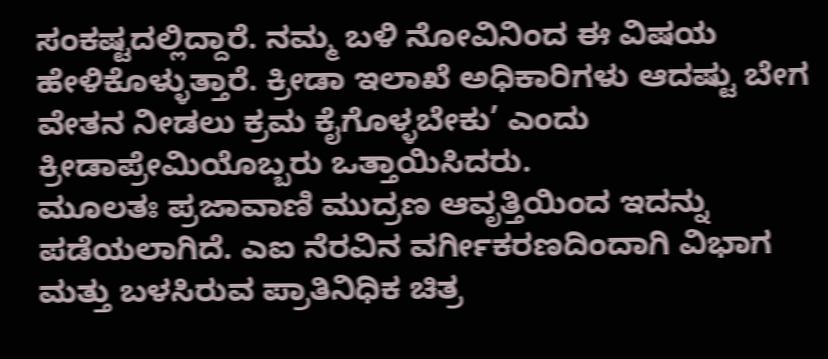ಸಂಕಷ್ಟದಲ್ಲಿದ್ದಾರೆ. ನಮ್ಮ ಬಳಿ ನೋವಿನಿಂದ ಈ ವಿಷಯ ಹೇಳಿಕೊಳ್ಳುತ್ತಾರೆ. ಕ್ರೀಡಾ ಇಲಾಖೆ ಅಧಿಕಾರಿಗಳು ಆದಷ್ಟು ಬೇಗ ವೇತನ ನೀಡಲು ಕ್ರಮ ಕೈಗೊಳ್ಳಬೇಕು’ ಎಂದು ಕ್ರೀಡಾಪ್ರೇಮಿಯೊಬ್ಬರು ಒತ್ತಾಯಿಸಿದರು.
ಮೂಲತಃ ಪ್ರಜಾವಾಣಿ ಮುದ್ರಣ ಆವೃತ್ತಿಯಿಂದ ಇದನ್ನು ಪಡೆಯಲಾಗಿದೆ. ಎಐ ನೆರವಿನ ವರ್ಗೀಕರಣದಿಂದಾಗಿ ವಿಭಾಗ ಮತ್ತು ಬಳಸಿರುವ ಪ್ರಾತಿನಿಧಿಕ ಚಿತ್ರ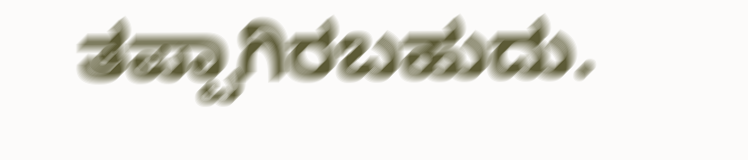ತಪ್ಪಾಗಿರಬಹುದು.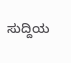ಸುದ್ದಿಯ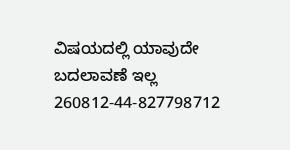ವಿಷಯದಲ್ಲಿ ಯಾವುದೇ ಬದಲಾವಣೆ ಇಲ್ಲ
260812-44-827798712